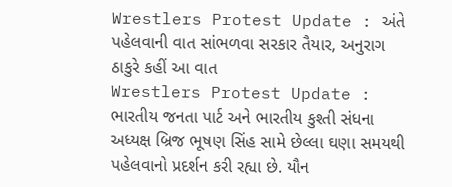Wrestlers Protest Update : અંતે પહેલવાની વાત સાંભળવા સરકાર તૈયાર, અનુરાગ ઠાકુરે કહીં આ વાત
Wrestlers Protest Update : ભારતીય જનતા પાર્ટ અને ભારતીય કુશ્તી સંધના અધ્યક્ષ બ્રિજ ભૂષણ સિંહ સામે છેલ્લા ઘણા સમયથી પહેલવાનો પ્રદર્શન કરી રહ્યા છે. યૌન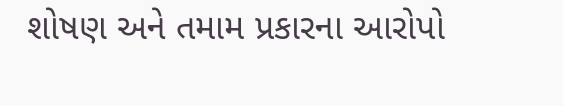શોષણ અને તમામ પ્રકારના આરોપો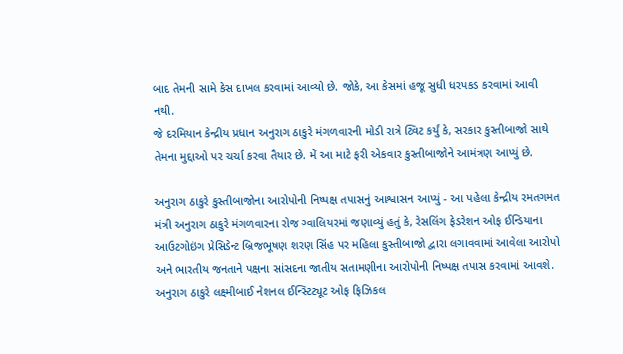બાદ તેમની સામે કેસ દાખલ કરવામાં આવ્યો છે. જોકે, આ કેસમાં હજૂ સુધી ધરપકડ કરવામાં આવી નથી.
જે દરમિયાન કેન્દ્રીય પ્રધાન અનુરાગ ઠાકુરે મંગળવારની મોડી રાત્રે ટ્વિટ કર્યું કે, સરકાર કુસ્તીબાજો સાથે તેમના મુદ્દાઓ પર ચર્ચા કરવા તૈયાર છે. મેં આ માટે ફરી એકવાર કુસ્તીબાજોને આમંત્રણ આપ્યું છે.

અનુરાગ ઠાકુરે કુસ્તીબાજોના આરોપોની નિષ્પક્ષ તપાસનું આશ્વાસન આપ્યું - આ પહેલા કેન્દ્રીય રમતગમત મંત્રી અનુરાગ ઠાકુરે મંગળવારના રોજ ગ્વાલિયરમાં જણાવ્યું હતું કે, રેસલિંગ ફેડરેશન ઓફ ઈન્ડિયાના આઉટગોઇંગ પ્રેસિડેન્ટ બ્રિજભૂષણ શરણ સિંહ પર મહિલા કુસ્તીબાજો દ્વારા લગાવવામાં આવેલા આરોપો અને ભારતીય જનતાને પક્ષના સાંસદના જાતીય સતામણીના આરોપોની નિષ્પક્ષ તપાસ કરવામાં આવશે. અનુરાગ ઠાકુરે લક્ષ્મીબાઈ નેશનલ ઈન્સ્ટિટ્યૂટ ઓફ ફિઝિકલ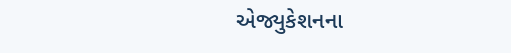એજ્યુકેશનના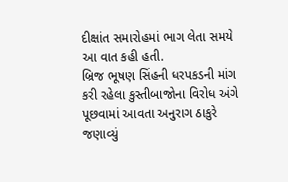દીક્ષાંત સમારોહમાં ભાગ લેતા સમયે આ વાત કહી હતી.
બ્રિજ ભૂષણ સિંહની ધરપકડની માંગ કરી રહેલા કુસ્તીબાજોના વિરોધ અંગે પૂછવામાં આવતા અનુરાગ ઠાકુરે જણાવ્યું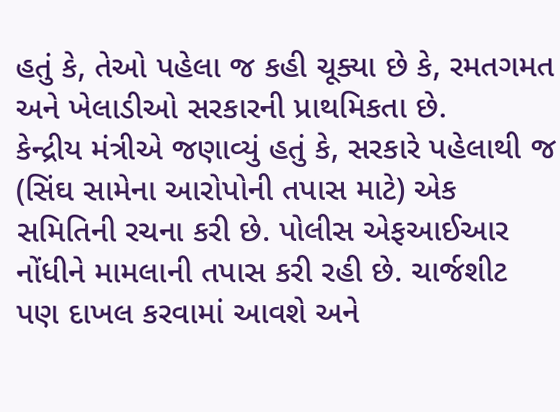હતું કે, તેઓ પહેલા જ કહી ચૂક્યા છે કે, રમતગમત અને ખેલાડીઓ સરકારની પ્રાથમિકતા છે.
કેન્દ્રીય મંત્રીએ જણાવ્યું હતું કે, સરકારે પહેલાથી જ (સિંઘ સામેના આરોપોની તપાસ માટે) એક સમિતિની રચના કરી છે. પોલીસ એફઆઈઆર નોંધીને મામલાની તપાસ કરી રહી છે. ચાર્જશીટ પણ દાખલ કરવામાં આવશે અને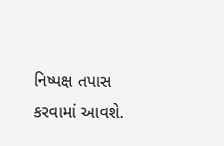નિષ્પક્ષ તપાસ કરવામાં આવશે.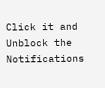Click it and Unblock the Notifications